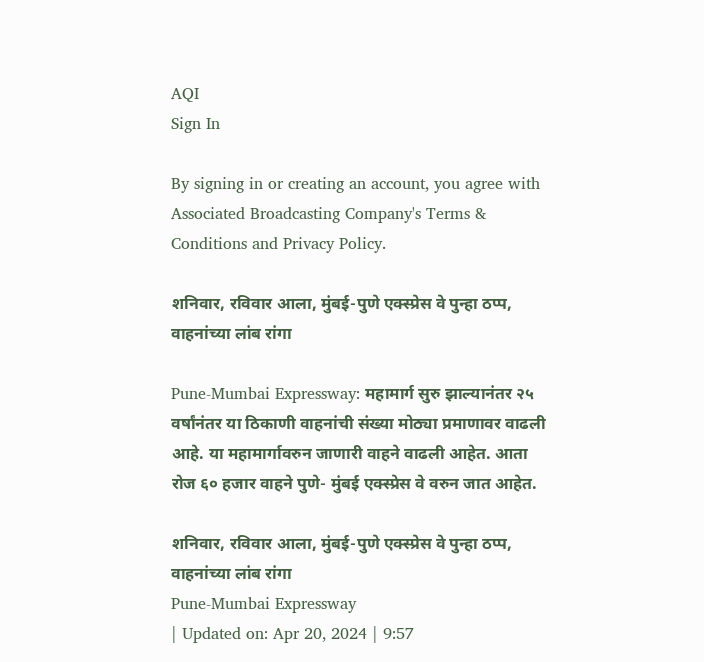AQI
Sign In

By signing in or creating an account, you agree with Associated Broadcasting Company's Terms & Conditions and Privacy Policy.

शनिवार, रविवार आला, मुंबई-पुणे एक्स्प्रेस वे पुन्हा ठप्प, वाहनांच्या लांब रांगा

Pune-Mumbai Expressway: महामार्ग सुरु झाल्यानंतर २५ वर्षांनंतर या ठिकाणी वाहनांची संख्या मोठ्या प्रमाणावर वाढली आहे. या महामार्गावरुन जाणारी वाहने वाढली आहेत. आता रोज ६० हजार वाहने पुणे- मुंबई एक्स्प्रेस वे वरुन जात आहेत.

शनिवार, रविवार आला, मुंबई-पुणे एक्स्प्रेस वे पुन्हा ठप्प, वाहनांच्या लांब रांगा
Pune-Mumbai Expressway
| Updated on: Apr 20, 2024 | 9:57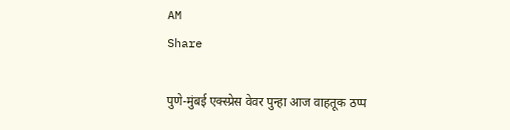AM
Share

पुणे-मुंबई एक्स्प्रेस वेवर पुन्हा आज वाहतूक ठप्प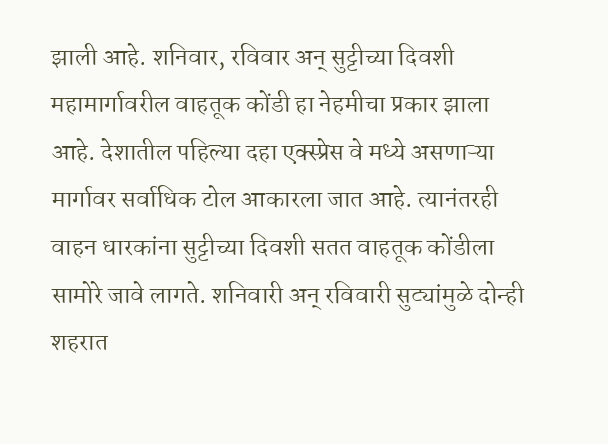झाली आहे. शनिवार, रविवार अन् सुट्टीच्या दिवशी महामार्गावरील वाहतूक कोंडी हा नेहमीचा प्रकार झाला आहे. देशातील पहिल्या दहा एक्स्प्रेस वे मध्ये असणाऱ्या मार्गावर सर्वाधिक टोल आकारला जात आहे. त्यानंतरही वाहन धारकांना सुट्टीच्या दिवशी सतत वाहतूक कोंडीला सामोरे जावे लागते. शनिवारी अन् रविवारी सुट्यांमुळे दोन्ही शहरात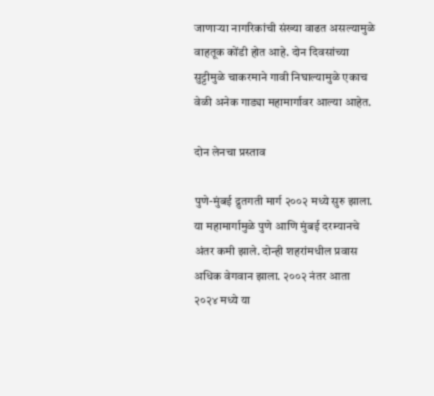जाणाऱ्या नागरिकांची संख्या वाढत असल्यामुळे वाहतूक कोंडी होत आहे. दोन दिवसांच्या सुट्टीमुळे चाकरमाने गावी निघाल्यामुळे एकाच वेळी अनेक गाड्या महामार्गावर आल्या आहेत.

दोन लेनचा प्रस्ताव

पुणे-मुंबई द्रुतगती मार्ग २००२ मध्ये सुरु झाला. या महामार्गामुळे पुणे आणि मुंबई दरम्यानचे अंतर कमी झाले. दोन्ही शहरांमधील प्रवास अधिक वेगवान झाला. २००२ नंतर आता २०२४ मध्ये या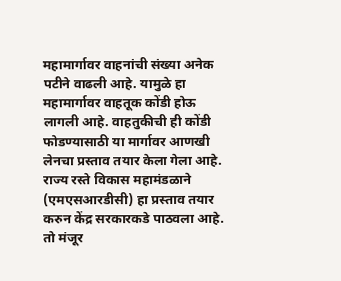महामार्गावर वाहनांची संख्या अनेक पटीने वाढली आहे. यामुळे हा महामार्गावर वाहतूक कोंडी होऊ लागली आहे. वाहतुकीची ही कोंडी फोडण्यासाठी या मार्गावर आणखी लेनचा प्रस्ताव तयार केला गेला आहे. राज्य रस्ते विकास महामंडळाने (एमएसआरडीसी) हा प्रस्ताव तयार करुन केंद्र सरकारकडे पाठवला आहे. तो मंजूर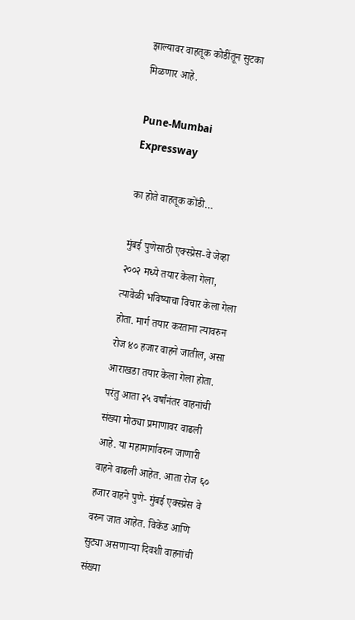झाल्यावर वाहतूक कोडींतून सुटका मिळणार आहे.

Pune-Mumbai Expressway

का होते वाहतूक कोंडी…

मुंबई पुणेसाठी एक्स्प्रेस-वे जेव्हा २००२ मध्ये तयार केला गेला, त्यावेळी भविष्याचा विचार केला गेला होता. मार्ग तयार करताना त्यावरुन रोज ४० हजार वाहने जातील, असा आराखडा तयार केला गेला होता. परंतु आता २५ वर्षांनंतर वाहनांची संख्या मोठ्या प्रमाणावर वाढली आहे. या महामार्गावरुन जाणारी वाहने वाढली आहेत. आता रोज ६० हजार वाहने पुणे- मुंबई एक्स्प्रेस वे वरुन जात आहेत. विकेंड आणि सुट्या असणाऱ्या दिवशी वाहनांची संख्या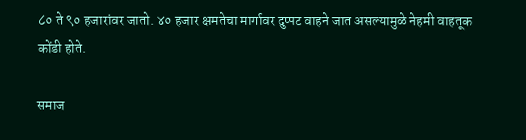८० ते ९० हजारांवर जातो. ४० हजार क्षमतेचा मार्गावर दुप्पट वाहने जात असल्यामुळे नेहमी वाहतूक कोंडी होते.

समाज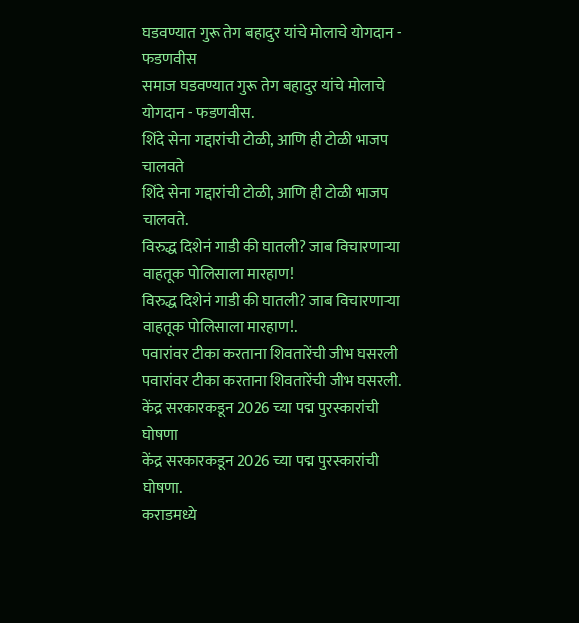घडवण्यात गुरू तेग बहादुर यांचे मोलाचे योगदान - फडणवीस
समाज घडवण्यात गुरू तेग बहादुर यांचे मोलाचे योगदान - फडणवीस.
शिंदे सेना गद्दारांची टोळी, आणि ही टोळी भाजप चालवते
शिंदे सेना गद्दारांची टोळी, आणि ही टोळी भाजप चालवते.
विरुद्ध दिशेनं गाडी की घातली? जाब विचारणाऱ्या वाहतूक पोलिसाला मारहाण!
विरुद्ध दिशेनं गाडी की घातली? जाब विचारणाऱ्या वाहतूक पोलिसाला मारहाण!.
पवारांवर टीका करताना शिवतारेंची जीभ घसरली
पवारांवर टीका करताना शिवतारेंची जीभ घसरली.
केंद्र सरकारकडून 2026 च्या पद्म पुरस्कारांची घोषणा
केंद्र सरकारकडून 2026 च्या पद्म पुरस्कारांची घोषणा.
कराडमध्ये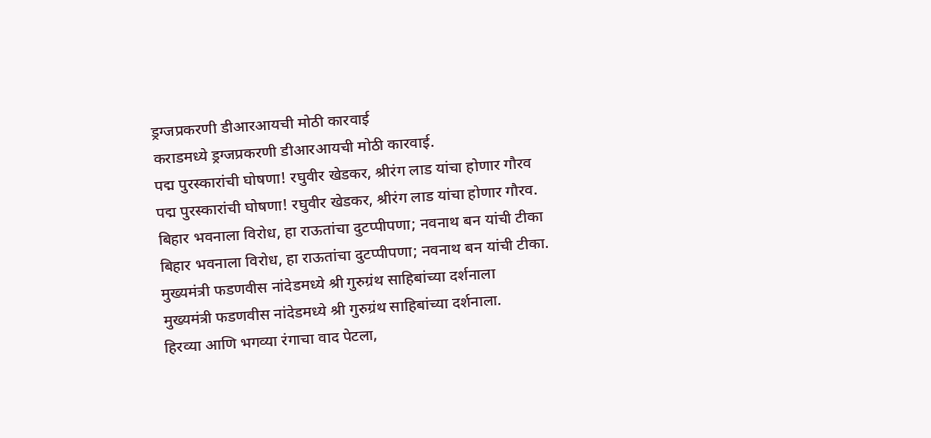ड्रग्जप्रकरणी डीआरआयची मोठी कारवाई
कराडमध्ये ड्रग्जप्रकरणी डीआरआयची मोठी कारवाई.
पद्म पुरस्कारांची घोषणा! रघुवीर खेडकर, श्रीरंग लाड यांचा होणार गौरव
पद्म पुरस्कारांची घोषणा! रघुवीर खेडकर, श्रीरंग लाड यांचा होणार गौरव.
बिहार भवनाला विरोध, हा राऊतांचा दुटप्पीपणा; नवनाथ बन यांची टीका
बिहार भवनाला विरोध, हा राऊतांचा दुटप्पीपणा; नवनाथ बन यांची टीका.
मुख्यमंत्री फडणवीस नांदेडमध्ये श्री गुरुग्रंथ साहिबांच्या दर्शनाला
मुख्यमंत्री फडणवीस नांदेडमध्ये श्री गुरुग्रंथ साहिबांच्या दर्शनाला.
हिरव्या आणि भगव्या रंगाचा वाद पेटला,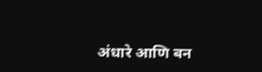अंधारे आणि बन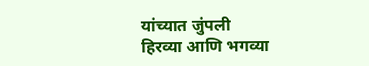यांच्यात जुंपली
हिरव्या आणि भगव्या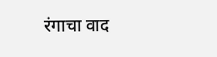रंगाचा वाद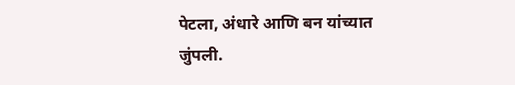पेटला, अंधारे आणि बन यांच्यात जुंपली.